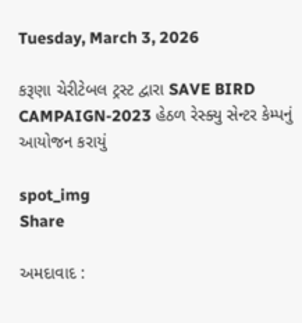Tuesday, March 3, 2026

કરૂણા ચેરીટેબલ ટ્રસ્ટ દ્વારા SAVE BIRD CAMPAIGN-2023 હેઠળ રેસ્ક્યુ સેન્ટર કેમ્પનું આયોજન કરાયું

spot_img
Share

અમદાવાદ :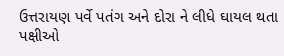ઉત્તરાયણ પર્વે પતંગ અને દોરા ને લીધે ઘાયલ થતા પક્ષીઓ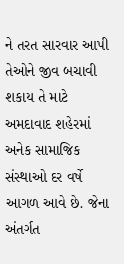ને તરત સારવાર આપી તેઓને જીવ બચાવી શકાય તે માટે અમદાવાદ શહેરમાં અનેક સામાજિક સંસ્થાઓ દર વર્ષે આગળ આવે છે. જેના અંતર્ગત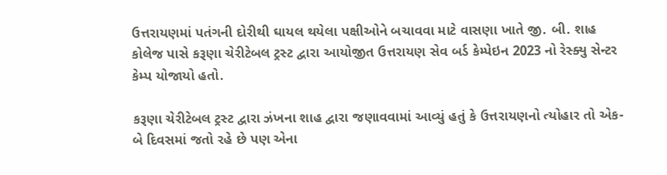ઉત્તરાયણમાં પતંગની દોરીથી ઘાયલ થયેલા પક્ષીઓને બચાવવા માટે વાસણા ખાતે જી. બી. શાહ કોલેજ પાસે કરૂણા ચેરીટેબલ ટ્રસ્ટ દ્વારા આયોજીત ઉત્તરાયણ સેવ બર્ડ કેમ્પેઇન 2023 નો રેસ્ક્યુ સેન્ટર કેમ્પ યોજાયો હતો.

કરૂણા ચેરીટેબલ ટ્રસ્ટ દ્વારા ઝંખના શાહ દ્વારા જણાવવામાં આવ્યું હતું કે ઉત્તરાયણનો ત્યોહાર તો એક-બે દિવસમાં જતો રહે છે પણ એના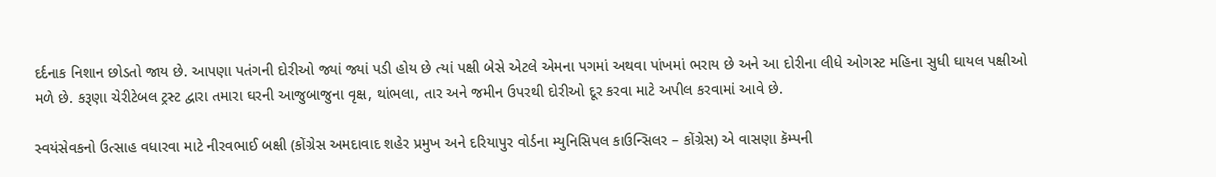દર્દનાક નિશાન છોડતો જાય છે. આપણા પતંગની દોરીઓ જ્યાં જ્યાં પડી હોય છે ત્યાં પક્ષી બેસે એટલે એમના પગમાં અથવા પાંખમાં ભરાય છે અને આ દોરીના લીધે ઓગસ્ટ મહિના સુધી ઘાયલ પક્ષીઓ મળે છે. કરૂણા ચેરીટેબલ ટ્રસ્ટ દ્વારા તમારા ઘરની આજુબાજુના વૃક્ષ, થાંભલા, તાર અને જમીન ઉપરથી દોરીઓ દૂર કરવા માટે અપીલ કરવામાં આવે છે.

સ્વયંસેવકનો ઉત્સાહ વધારવા માટે નીરવભાઈ બક્ષી (કોંગ્રેસ અમદાવાદ શહેર પ્રમુખ અને દરિયાપુર વોર્ડના મ્યુનિસિપલ કાઉન્સિલર – કોંગ્રેસ) એ વાસણા કૅમ્પની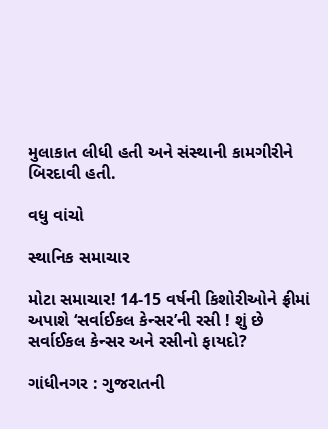મુલાકાત લીધી હતી અને સંસ્થાની કામગીરીને બિરદાવી હતી.

વધુ વાંચો

સ્થાનિક સમાચાર

મોટા સમાચાર! 14-15 વર્ષની કિશોરીઓને ફ્રીમાં અપાશે ‘સર્વાઈકલ કેન્સર’ની રસી ! શું છે સર્વાઈકલ કેન્સર અને રસીનો ફાયદો?

ગાંધીનગર : ગુજરાતની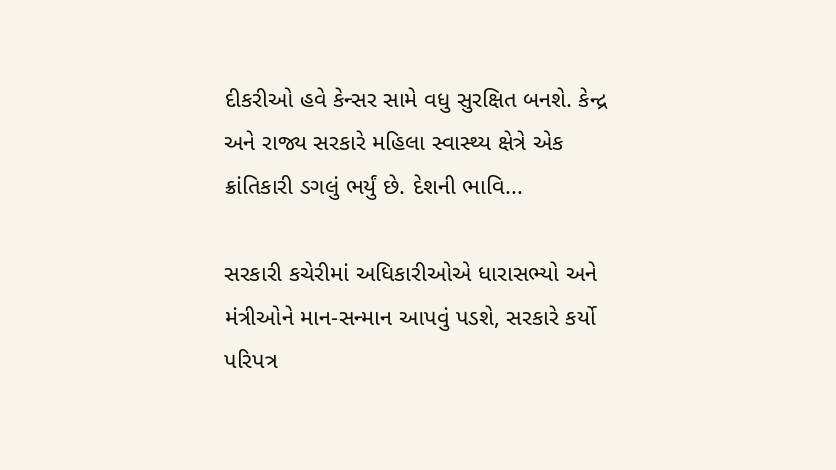દીકરીઓ હવે કેન્સર સામે વધુ સુરક્ષિત બનશે. કેન્દ્ર અને રાજ્ય સરકારે મહિલા સ્વાસ્થ્ય ક્ષેત્રે એક ક્રાંતિકારી ડગલું ભર્યું છે. દેશની ભાવિ...

સરકારી કચેરીમાં અધિકારીઓએ ધારાસભ્યો અને મંત્રીઓને માન-સન્માન આપવું પડશે, સરકારે કર્યો પરિપત્ર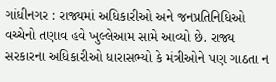ગાંધીનગર : રાજ્યમાં અધિકારીઓ અને જનપ્રતિનિધિઓ વચ્ચેનો તણાવ હવે ખુલ્લેઆમ સામે આવ્યો છે. રાજ્ય સરકારના અધિકારીઓ ધારાસભ્યો કે મંત્રીઓને પણ ગાઠતા ન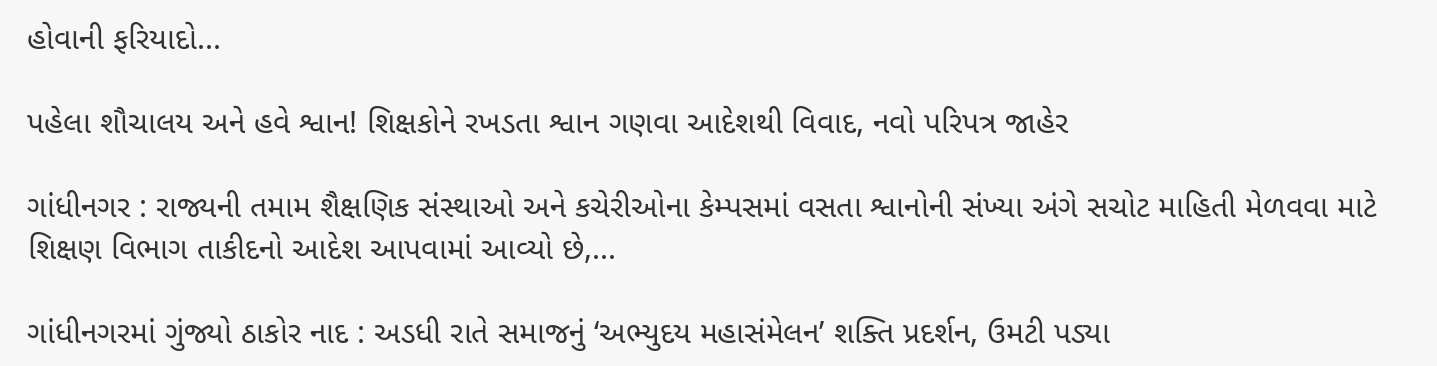હોવાની ફરિયાદો...

પહેલા શૌચાલય અને હવે શ્વાન! શિક્ષકોને રખડતા શ્વાન ગણવા આદેશથી વિવાદ, નવો પરિપત્ર જાહેર

ગાંધીનગર : રાજ્યની તમામ શૈક્ષણિક સંસ્થાઓ અને કચેરીઓના કેમ્પસમાં વસતા શ્વાનોની સંખ્યા અંગે સચોટ માહિતી મેળવવા માટે શિક્ષણ વિભાગ તાકીદનો આદેશ આપવામાં આવ્યો છે,...

ગાંધીનગરમાં ગુંજ્યો ઠાકોર નાદ : અડધી રાતે સમાજનું ‘અભ્યુદય મહાસંમેલન’ શક્તિ પ્રદર્શન, ઉમટી પડ્યા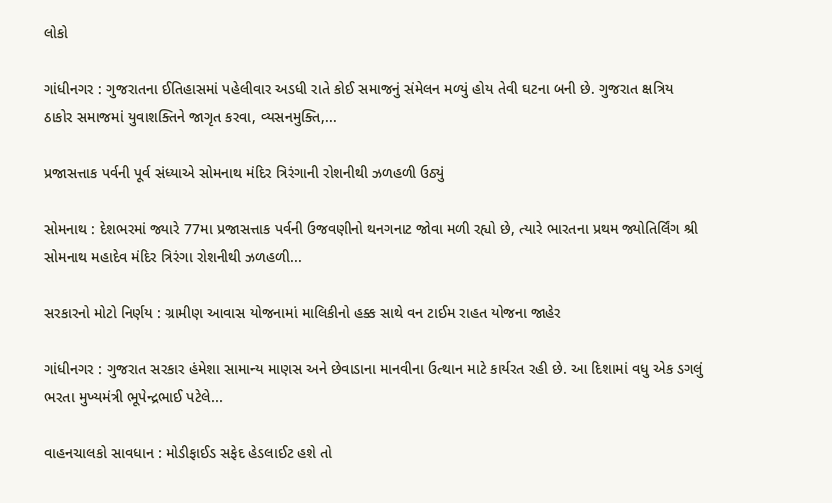લોકો

ગાંધીનગર : ગુજરાતના ઈતિહાસમાં પહેલીવાર અડધી રાતે કોઈ સમાજનું સંમેલન મળ્યું હોય તેવી ઘટના બની છે. ગુજરાત ક્ષત્રિય ઠાકોર સમાજમાં યુવાશક્તિને જાગૃત કરવા, વ્યસનમુક્તિ,...

પ્રજાસત્તાક પર્વની પૂર્વ સંધ્યાએ સોમનાથ મંદિર ત્રિરંગાની રોશનીથી ઝળહળી ઉઠ્યું

સોમનાથ : દેશભરમાં જ્યારે 77મા પ્રજાસત્તાક પર્વની ઉજવણીનો થનગનાટ જોવા મળી રહ્યો છે, ત્યારે ભારતના પ્રથમ જ્યોતિર્લિંગ શ્રી સોમનાથ મહાદેવ મંદિર ત્રિરંગા રોશનીથી ઝળહળી...

સરકારનો મોટો નિર્ણય : ગ્રામીણ આવાસ યોજનામાં માલિકીનો હક્ક સાથે વન ટાઈમ રાહત યોજના જાહેર

ગાંધીનગર : ગુજરાત સરકાર હંમેશા સામાન્ય માણસ અને છેવાડાના માનવીના ઉત્થાન માટે કાર્યરત રહી છે. આ દિશામાં વધુ એક ડગલું ભરતા મુખ્યમંત્રી ભૂપેન્દ્રભાઈ પટેલે...

વાહનચાલકો સાવધાન : મોડીફાઈડ સફેદ હેડલાઈટ હશે તો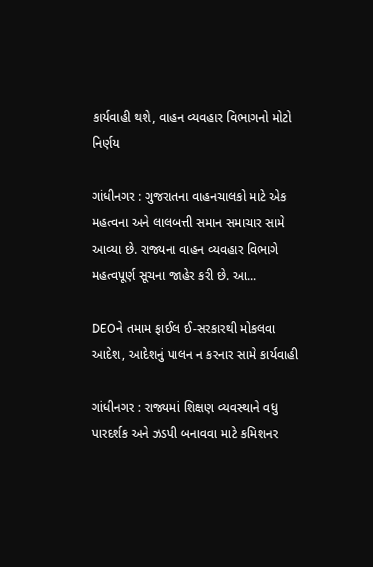કાર્યવાહી થશે, વાહન વ્યવહાર વિભાગનો મોટો નિર્ણય

ગાંધીનગર : ગુજરાતના વાહનચાલકો માટે એક મહત્વના અને લાલબત્તી સમાન સમાચાર સામે આવ્યા છે. રાજ્યના વાહન વ્યવહાર વિભાગે મહત્વપૂર્ણ સૂચના જાહેર કરી છે. આ...

DEOને તમામ ફાઈલ ઈ-સરકારથી મોકલવા આદેશ, આદેશનું પાલન ન કરનાર સામે કાર્યવાહી

ગાંધીનગર : રાજ્યમાં શિક્ષણ વ્યવસ્થાને વધુ પારદર્શક અને ઝડપી બનાવવા માટે કમિશનર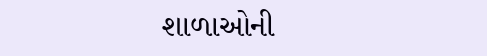શાળાઓની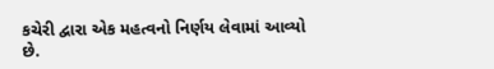કચેરી દ્વારા એક મહત્વનો નિર્ણય લેવામાં આવ્યો છે.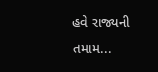હવે રાજ્યની તમામ...